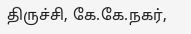திருச்சி, கே.கே.நகர்,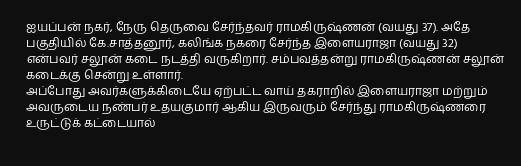ஐயப்பன் நகர், நேரு தெருவை சேர்ந்தவர் ராமகிருஷ்ணன் (வயது 37). அதே பகுதியில் கே.சாத்தனூர், கலிங்க நகரை சேர்ந்த இளையராஜா (வயது 32) என்பவர் சலூன் கடை நடத்தி வருகிறார். சம்பவத்தன்று ராமகிருஷ்ணன் சலூன் கடைக்கு சென்று உள்ளார்.
அப்போது அவர்களுக்கிடையே ஏற்பட்ட வாய் தகராறில் இளையராஜா மற்றும் அவருடைய நண்பர் உதயகுமார் ஆகிய இருவரும் சேர்ந்து ராமகிருஷ்ணரை உருட்டுக் கட்டையால்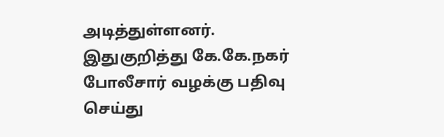அடித்துள்ளனர். இதுகுறித்து கே.கே.நகர் போலீசார் வழக்கு பதிவு செய்து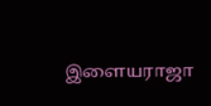இளையராஜா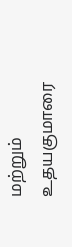மற்றும் உதயகுமாரை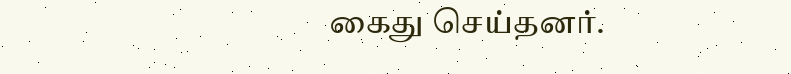கைது செய்தனர்.